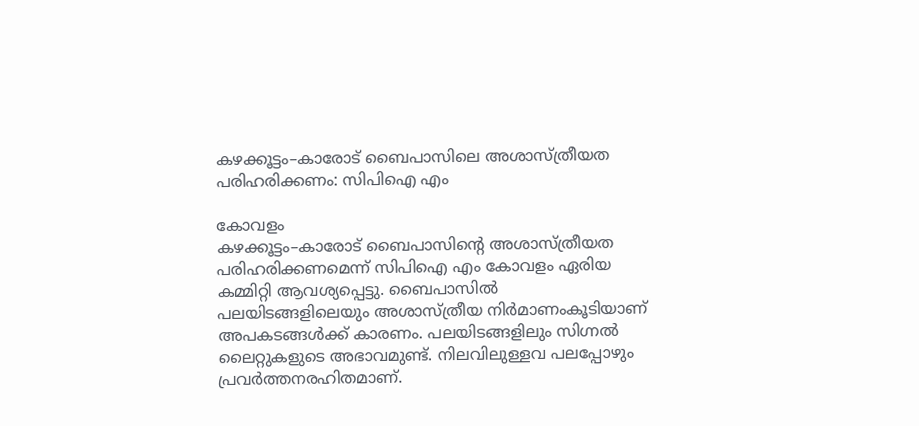കഴക്കൂട്ടം–കാരോട് ബൈപാസിലെ അശാസ്ത്രീയത പരിഹരിക്കണം: സിപിഐ എം

കോവളം
കഴക്കൂട്ടം–കാരോട് ബൈപാസിന്റെ അശാസ്ത്രീയത പരിഹരിക്കണമെന്ന് സിപിഐ എം കോവളം ഏരിയ കമ്മിറ്റി ആവശ്യപ്പെട്ടു. ബൈപാസിൽ പലയിടങ്ങളിലെയും അശാസ്ത്രീയ നിർമാണംകൂടിയാണ് അപകടങ്ങൾക്ക് കാരണം. പലയിടങ്ങളിലും സിഗ്നൽ ലൈറ്റുകളുടെ അഭാവമുണ്ട്. നിലവിലുള്ളവ പലപ്പോഴും പ്രവർത്തനരഹിതമാണ്.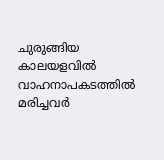ചുരുങ്ങിയ കാലയളവിൽ വാഹനാപകടത്തിൽ മരിച്ചവർ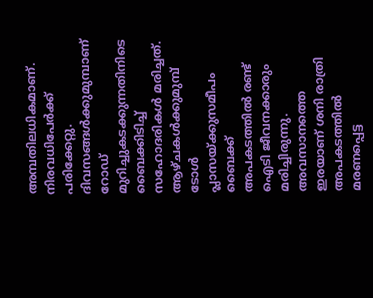അമ്പതിലധികമാണ്. നിരവധിപേർക്ക് പരിക്കേറ്റു. ദിവസങ്ങൾക്കുമുമ്പാണ് റോഡ് മുറിച്ചുകടക്കുന്നതിനിടെ ബൈക്കിടിച്ച് സഹോദരികൾ മരിച്ചത്. ആഴ്ചകൾക്കുമുമ്പ് ടോൾ പ്ലാസയ്ക്കുസമീപം ബൈക്ക് അപകടത്തിൽ രണ്ട് ഐടി ജീവനക്കാരും മരിച്ചിരുന്നു. അവസാനത്തെ ഇരയാണ് ശനി രാത്രി അപകടത്തിൽ മരണപ്പെട്ട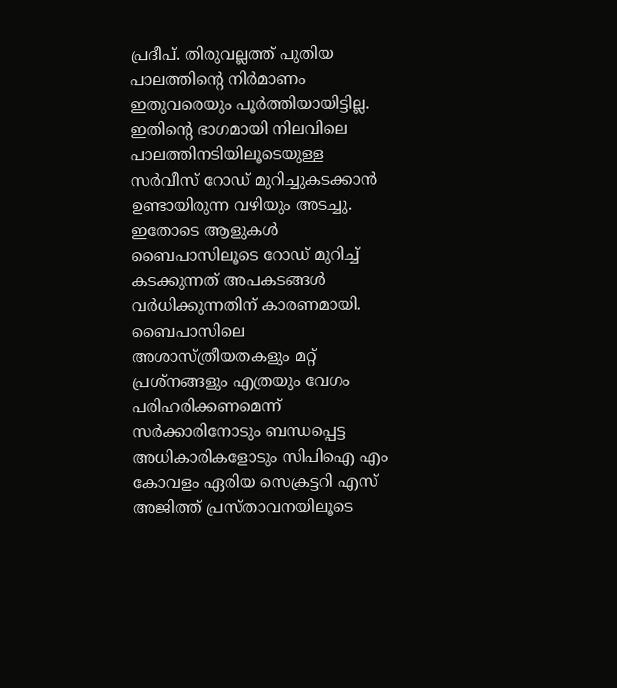പ്രദീപ്. തിരുവല്ലത്ത് പുതിയ പാലത്തിന്റെ നിർമാണം ഇതുവരെയും പൂർത്തിയായിട്ടില്ല. ഇതിന്റെ ഭാഗമായി നിലവിലെ പാലത്തിനടിയിലൂടെയുള്ള സർവീസ് റോഡ് മുറിച്ചുകടക്കാൻ ഉണ്ടായിരുന്ന വഴിയും അടച്ചു. ഇതോടെ ആളുകൾ ബൈപാസിലൂടെ റോഡ് മുറിച്ച് കടക്കുന്നത് അപകടങ്ങൾ വർധിക്കുന്നതിന് കാരണമായി. ബൈപാസിലെ അശാസ്ത്രീയതകളും മറ്റ് പ്രശ്നങ്ങളും എത്രയും വേഗം പരിഹരിക്കണമെന്ന് സർക്കാരിനോടും ബന്ധപ്പെട്ട അധികാരികളോടും സിപിഐ എം കോവളം ഏരിയ സെക്രട്ടറി എസ് അജിത്ത് പ്രസ്താവനയിലൂടെ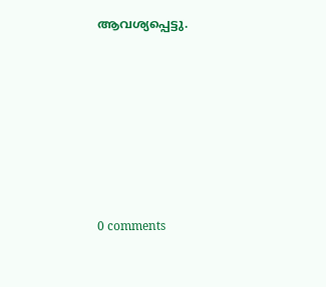ആവശ്യപ്പെട്ടു.










0 comments